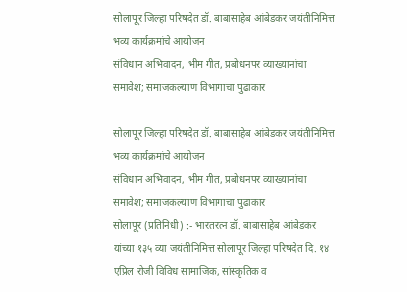सोलापूर जिल्हा परिषदेत डॉ. बाबासाहेब आंबेडकर जयंतीनिमित्त भव्य कार्यक्रमांचे आयोजन
संविधान अभिवादन, भीम गीत, प्रबोधनपर व्याख्यानांचा समावेश; समाजकल्याण विभागाचा पुढाकार

सोलापूर जिल्हा परिषदेत डॉ. बाबासाहेब आंबेडकर जयंतीनिमित्त भव्य कार्यक्रमांचे आयोजन
संविधान अभिवादन, भीम गीत, प्रबोधनपर व्याख्यानांचा समावेश; समाजकल्याण विभागाचा पुढाकार
सोलापूर (प्रतिनिधी) :- भारतरत्न डॉ. बाबासाहेब आंबेडकर यांच्या १३५ व्या जयंतीनिमित्त सोलापूर जिल्हा परिषदेत दि. १४ एप्रिल रोजी विविध सामाजिक, सांस्कृतिक व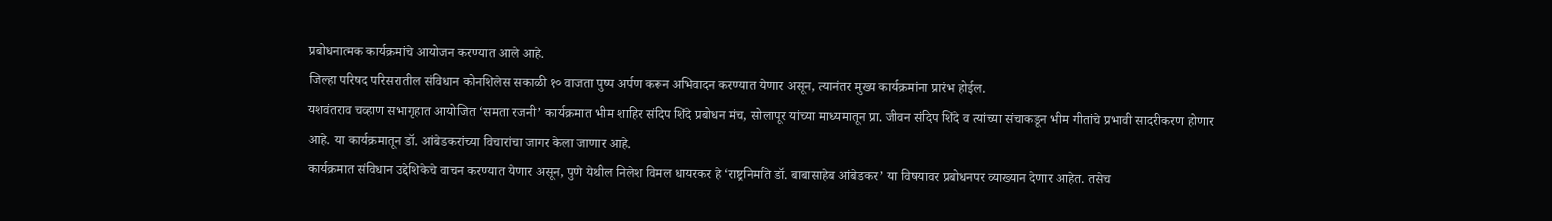प्रबोधनात्मक कार्यक्रमांचे आयोजन करण्यात आले आहे.
जिल्हा परिषद परिसरातील संविधान कोनशिलेस सकाळी १० वाजता पुष्प अर्पण करून अभिवादन करण्यात येणार असून, त्यानंतर मुख्य कार्यक्रमांना प्रारंभ होईल.
यशवंतराव चव्हाण सभागृहात आयोजित ‘समता रजनी’ कार्यक्रमात भीम शाहिर संदिप शिंदे प्रबोधन मंच, सोलापूर यांच्या माध्यमातून प्रा. जीवन संदिप शिंदे व त्यांच्या संचाकडून भीम गीतांचे प्रभावी सादरीकरण होणार आहे. या कार्यक्रमातून डॉ. आंबेडकरांच्या विचारांचा जागर केला जाणार आहे.
कार्यक्रमात संविधान उद्देशिकेचे वाचन करण्यात येणार असून, पुणे येथील निलेश विमल धायरकर हे ‘राष्ट्रनिर्माते डॉ. बाबासाहेब आंबेडकर’ या विषयावर प्रबोधनपर व्याख्यान देणार आहेत. तसेच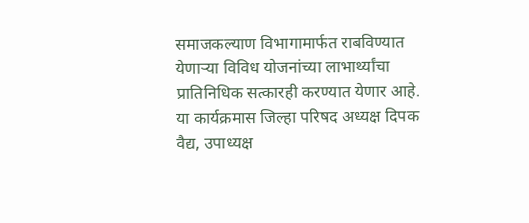समाजकल्याण विभागामार्फत राबविण्यात येणाऱ्या विविध योजनांच्या लाभार्थ्यांचा प्रातिनिधिक सत्कारही करण्यात येणार आहे.
या कार्यक्रमास जिल्हा परिषद अध्यक्ष दिपक वैद्य, उपाध्यक्ष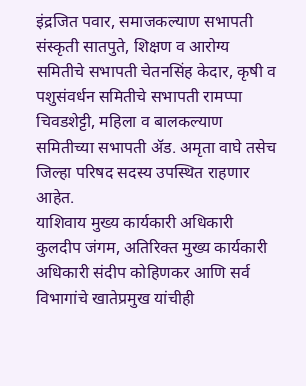इंद्रजित पवार, समाजकल्याण सभापती संस्कृती सातपुते, शिक्षण व आरोग्य समितीचे सभापती चेतनसिंह केदार, कृषी व पशुसंवर्धन समितीचे सभापती रामप्पा चिवडशेट्टी, महिला व बालकल्याण समितीच्या सभापती ॲड. अमृता वाघे तसेच जिल्हा परिषद सदस्य उपस्थित राहणार आहेत.
याशिवाय मुख्य कार्यकारी अधिकारी कुलदीप जंगम, अतिरिक्त मुख्य कार्यकारी अधिकारी संदीप कोहिणकर आणि सर्व विभागांचे खातेप्रमुख यांचीही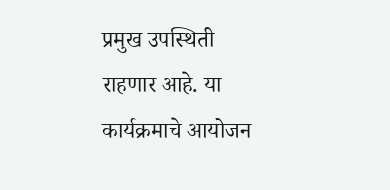प्रमुख उपस्थिती राहणार आहे. या कार्यक्रमाचे आयोजन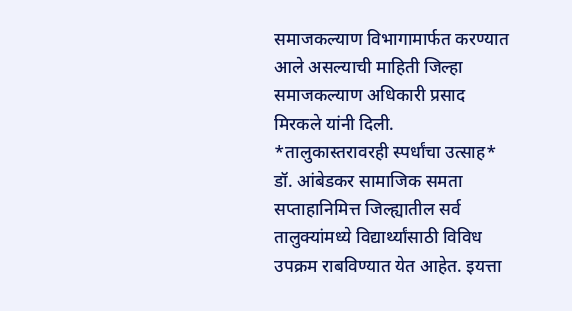समाजकल्याण विभागामार्फत करण्यात आले असल्याची माहिती जिल्हा समाजकल्याण अधिकारी प्रसाद मिरकले यांनी दिली.
*तालुकास्तरावरही स्पर्धांचा उत्साह*
डॉ. आंबेडकर सामाजिक समता सप्ताहानिमित्त जिल्ह्यातील सर्व तालुक्यांमध्ये विद्यार्थ्यांसाठी विविध उपक्रम राबविण्यात येत आहेत. इयत्ता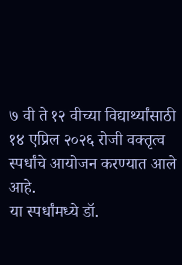७ वी ते १२ वीच्या विद्यार्थ्यांसाठी १४ एप्रिल २०२६ रोजी वक्तृत्व स्पर्धांचे आयोजन करण्यात आले आहे.
या स्पर्धांमध्ये डॉ.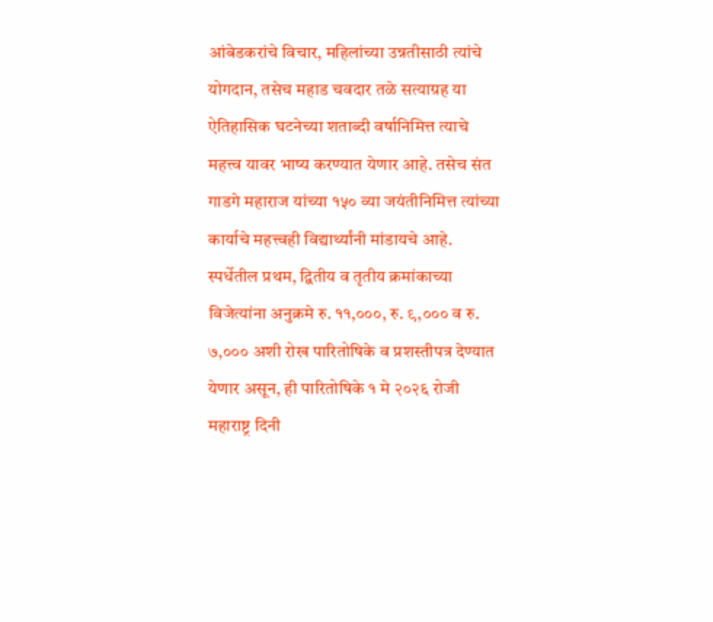आंबेडकरांचे विचार, महिलांच्या उन्नतीसाठी त्यांचे योगदान, तसेच महाड चवदार तळे सत्याग्रह या ऐतिहासिक घटनेच्या शताब्दी वर्षानिमित्त त्याचे महत्त्व यावर भाष्य करण्यात येणार आहे. तसेच संत गाडगे महाराज यांच्या १५० व्या जयंतीनिमित्त त्यांच्या कार्याचे महत्त्वही विद्यार्थ्यांनी मांडायचे आहे.
स्पर्धेतील प्रथम, द्वितीय व तृतीय क्रमांकाच्या विजेत्यांना अनुक्रमे रु. ११,०००, रु. ९,००० व रु. ७,००० अशी रोख पारितोषिके व प्रशस्तीपत्र देण्यात येणार असून, ही पारितोषिके १ मे २०२६ रोजी महाराष्ट्र दिनी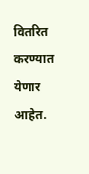वितरित करण्यात येणार आहेत.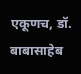एकूणच, डॉ. बाबासाहेब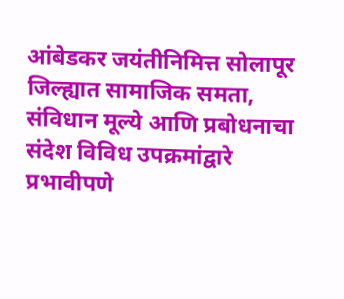आंबेडकर जयंतीनिमित्त सोलापूर जिल्ह्यात सामाजिक समता, संविधान मूल्ये आणि प्रबोधनाचा संदेश विविध उपक्रमांद्वारे प्रभावीपणे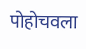पोहोचवला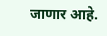जाणार आहे.